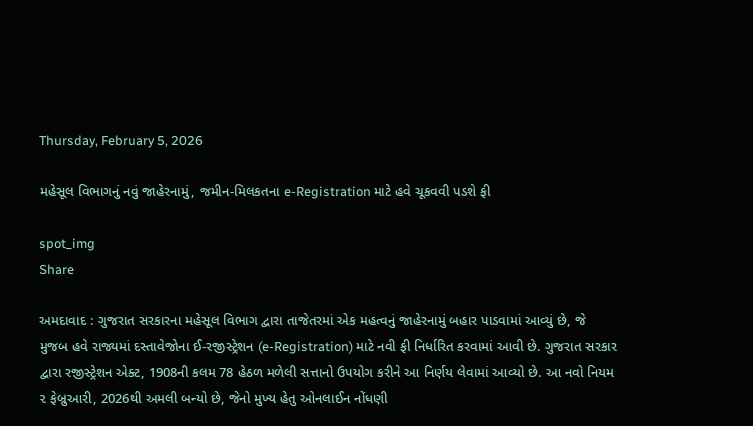Thursday, February 5, 2026

મહેસૂલ વિભાગનું નવું જાહેરનામું, જમીન-મિલકતના e-Registration માટે હવે ચૂકવવી પડશે ફી

spot_img
Share

અમદાવાદ : ગુજરાત સરકારના મહેસૂલ વિભાગ દ્વારા તાજેતરમાં એક મહત્વનું જાહેરનામું બહાર પાડવામાં આવ્યું છે, જે મુજબ હવે રાજ્યમાં દસ્તાવેજોના ઈ-રજીસ્ટ્રેશન (e-Registration) માટે નવી ફી નિર્ધારિત કરવામાં આવી છે. ગુજરાત સરકાર દ્વારા રજીસ્ટ્રેશન એક્ટ, 1908ની કલમ 78 હેઠળ મળેલી સત્તાનો ઉપયોગ કરીને આ નિર્ણય લેવામાં આવ્યો છે. આ નવો નિયમ ૨ ફેબ્રુઆરી, 2026થી અમલી બન્યો છે, જેનો મુખ્ય હેતુ ઓનલાઈન નોંધણી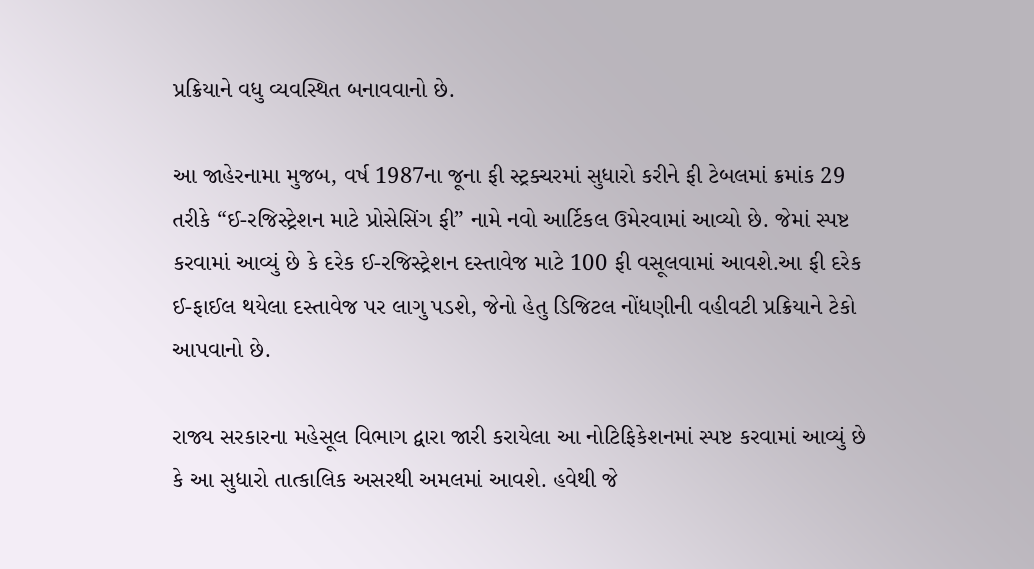પ્રક્રિયાને વધુ વ્યવસ્થિત બનાવવાનો છે.

આ જાહેરનામા મુજબ, વર્ષ 1987ના જૂના ફી સ્ટ્રક્ચરમાં સુધારો કરીને ફી ટેબલમાં ક્રમાંક 29 તરીકે “ઈ-રજિસ્ટ્રેશન માટે પ્રોસેસિંગ ફી” નામે નવો આર્ટિકલ ઉમેરવામાં આવ્યો છે. જેમાં સ્પષ્ટ કરવામાં આવ્યું છે કે દરેક ઈ-રજિસ્ટ્રેશન દસ્તાવેજ માટે 100 ફી વસૂલવામાં આવશે.આ ફી દરેક ઈ-ફાઈલ થયેલા દસ્તાવેજ પર લાગુ પડશે, જેનો હેતુ ડિજિટલ નોંધણીની વહીવટી પ્રક્રિયાને ટેકો આપવાનો છે.

રાજ્ય સરકારના મહેસૂલ વિભાગ દ્વારા જારી કરાયેલા આ નોટિફિકેશનમાં સ્પષ્ટ કરવામાં આવ્યું છે કે આ સુધારો તાત્કાલિક અસરથી અમલમાં આવશે. હવેથી જે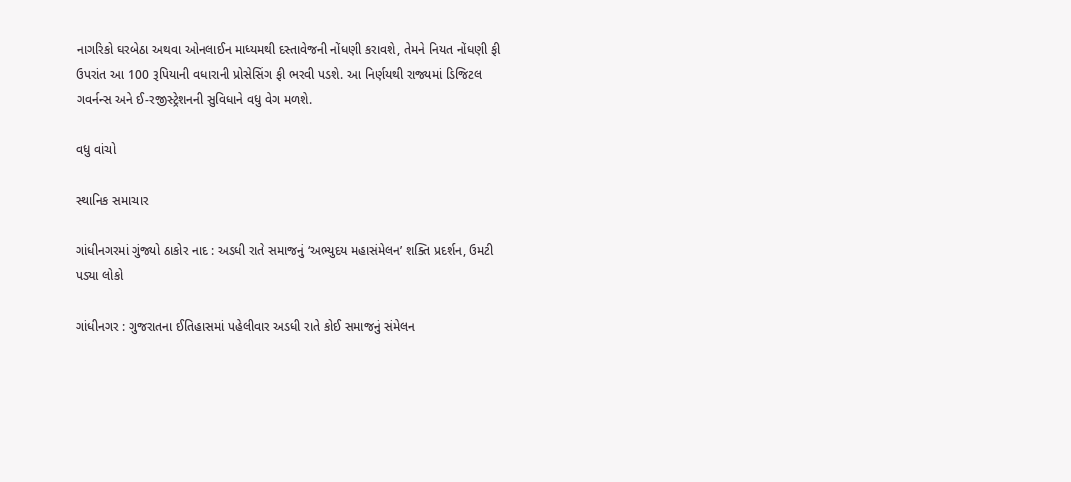નાગરિકો ઘરબેઠા અથવા ઓનલાઈન માધ્યમથી દસ્તાવેજની નોંધણી કરાવશે, તેમને નિયત નોંધણી ફી ઉપરાંત આ 100 રૂપિયાની વધારાની પ્રોસેસિંગ ફી ભરવી પડશે. આ નિર્ણયથી રાજ્યમાં ડિજિટલ ગવર્નન્સ અને ઈ-રજીસ્ટ્રેશનની સુવિધાને વધુ વેગ મળશે.

વધુ વાંચો

સ્થાનિક સમાચાર

ગાંધીનગરમાં ગુંજ્યો ઠાકોર નાદ : અડધી રાતે સમાજનું ‘અભ્યુદય મહાસંમેલન’ શક્તિ પ્રદર્શન, ઉમટી પડ્યા લોકો

ગાંધીનગર : ગુજરાતના ઈતિહાસમાં પહેલીવાર અડધી રાતે કોઈ સમાજનું સંમેલન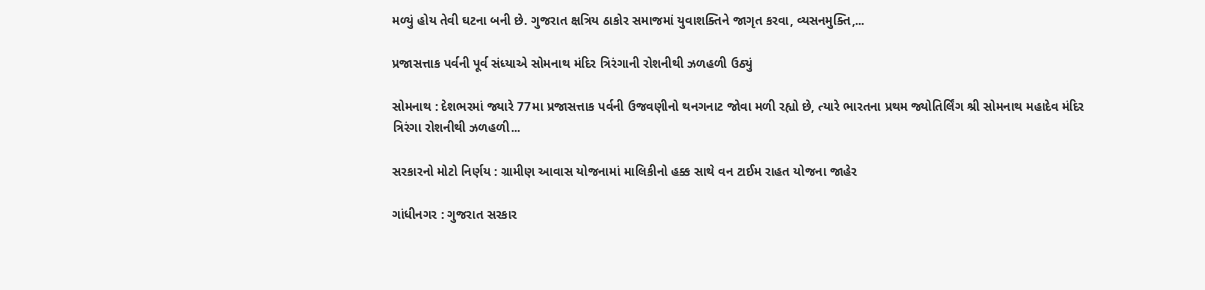મળ્યું હોય તેવી ઘટના બની છે. ગુજરાત ક્ષત્રિય ઠાકોર સમાજમાં યુવાશક્તિને જાગૃત કરવા, વ્યસનમુક્તિ,...

પ્રજાસત્તાક પર્વની પૂર્વ સંધ્યાએ સોમનાથ મંદિર ત્રિરંગાની રોશનીથી ઝળહળી ઉઠ્યું

સોમનાથ : દેશભરમાં જ્યારે 77મા પ્રજાસત્તાક પર્વની ઉજવણીનો થનગનાટ જોવા મળી રહ્યો છે, ત્યારે ભારતના પ્રથમ જ્યોતિર્લિંગ શ્રી સોમનાથ મહાદેવ મંદિર ત્રિરંગા રોશનીથી ઝળહળી...

સરકારનો મોટો નિર્ણય : ગ્રામીણ આવાસ યોજનામાં માલિકીનો હક્ક સાથે વન ટાઈમ રાહત યોજના જાહેર

ગાંધીનગર : ગુજરાત સરકાર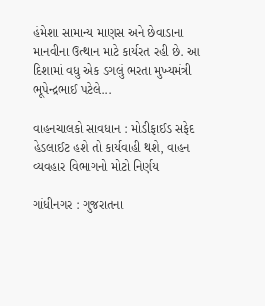હંમેશા સામાન્ય માણસ અને છેવાડાના માનવીના ઉત્થાન માટે કાર્યરત રહી છે. આ દિશામાં વધુ એક ડગલું ભરતા મુખ્યમંત્રી ભૂપેન્દ્રભાઈ પટેલે...

વાહનચાલકો સાવધાન : મોડીફાઈડ સફેદ હેડલાઈટ હશે તો કાર્યવાહી થશે, વાહન વ્યવહાર વિભાગનો મોટો નિર્ણય

ગાંધીનગર : ગુજરાતના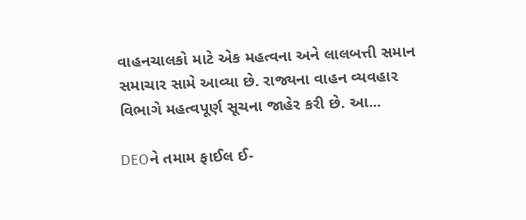વાહનચાલકો માટે એક મહત્વના અને લાલબત્તી સમાન સમાચાર સામે આવ્યા છે. રાજ્યના વાહન વ્યવહાર વિભાગે મહત્વપૂર્ણ સૂચના જાહેર કરી છે. આ...

DEOને તમામ ફાઈલ ઈ-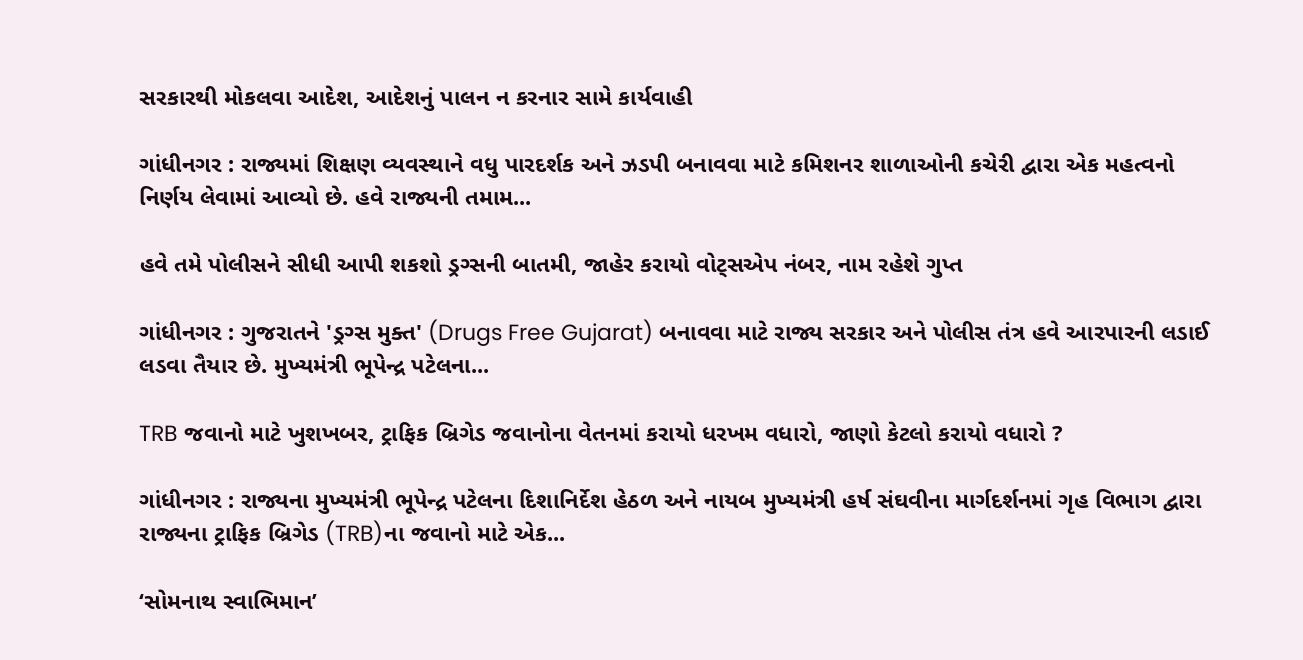સરકારથી મોકલવા આદેશ, આદેશનું પાલન ન કરનાર સામે કાર્યવાહી

ગાંધીનગર : રાજ્યમાં શિક્ષણ વ્યવસ્થાને વધુ પારદર્શક અને ઝડપી બનાવવા માટે કમિશનર શાળાઓની કચેરી દ્વારા એક મહત્વનો નિર્ણય લેવામાં આવ્યો છે. હવે રાજ્યની તમામ...

હવે તમે પોલીસને સીધી આપી શકશો ડ્રગ્સની બાતમી, જાહેર કરાયો વોટ્સએપ નંબર, નામ રહેશે ગુપ્ત

ગાંધીનગર : ગુજરાતને 'ડ્રગ્સ મુક્ત' (Drugs Free Gujarat) બનાવવા માટે રાજ્ય સરકાર અને પોલીસ તંત્ર હવે આરપારની લડાઈ લડવા તૈયાર છે. મુખ્યમંત્રી ભૂપેન્દ્ર પટેલના...

TRB જવાનો માટે ખુશખબર, ટ્રાફિક બ્રિગેડ જવાનોના વેતનમાં કરાયો ધરખમ વધારો, જાણો કેટલો કરાયો વધારો ?

ગાંધીનગર : રાજ્યના મુખ્યમંત્રી ભૂપેન્દ્ર પટેલના દિશાનિર્દેશ હેઠળ અને નાયબ મુખ્યમંત્રી હર્ષ સંઘવીના માર્ગદર્શનમાં ગૃહ વિભાગ દ્વારા રાજ્યના ટ્રાફિક બ્રિગેડ (TRB)ના જવાનો માટે એક...

‘સોમનાથ સ્વાભિમાન’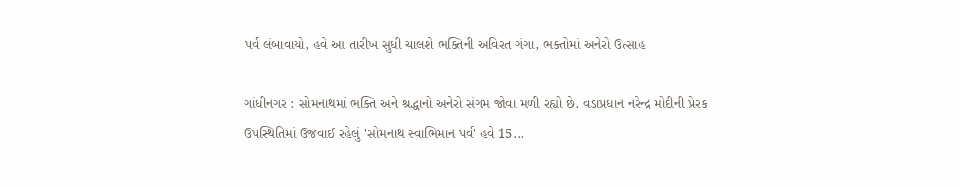પર્વ લંબાવાયો, હવે આ તારીખ સુધી ચાલશે ભક્તિની અવિરત ગંગા, ભક્તોમાં અનેરો ઉત્સાહ

ગાંધીનગર : સોમનાથમાં ભક્તિ અને શ્રદ્ધાનો અનેરો સંગમ જોવા મળી રહ્યો છે. વડાપ્રધાન નરેન્દ્ર મોદીની પ્રેરક ઉપસ્થિતિમાં ઉજવાઈ રહેલું 'સોમનાથ સ્વાભિમાન પર્વ' હવે 15...